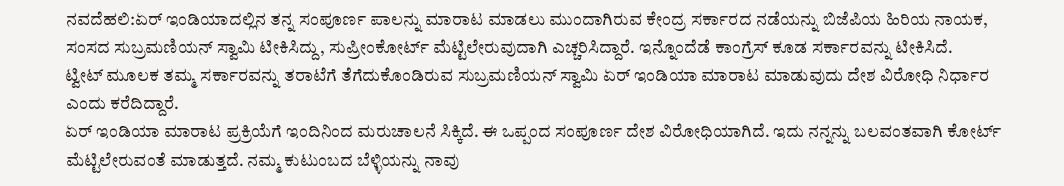ನವದೆಹಲಿ:ಏರ್ ಇಂಡಿಯಾದಲ್ಲಿನ ತನ್ನ ಸಂಪೂರ್ಣ ಪಾಲನ್ನು ಮಾರಾಟ ಮಾಡಲು ಮುಂದಾಗಿರುವ ಕೇಂದ್ರ ಸರ್ಕಾರದ ನಡೆಯನ್ನು ಬಿಜೆಪಿಯ ಹಿರಿಯ ನಾಯಕ, ಸಂಸದ ಸುಬ್ರಮಣಿಯನ್ ಸ್ವಾಮಿ ಟೀಕಿಸಿದ್ದು, ಸುಪ್ರೀಂಕೋರ್ಟ್ ಮೆಟ್ಟಿಲೇರುವುದಾಗಿ ಎಚ್ಚರಿಸಿದ್ದಾರೆ. ಇನ್ನೊಂದೆಡೆ ಕಾಂಗ್ರೆಸ್ ಕೂಡ ಸರ್ಕಾರವನ್ನು ಟೀಕಿಸಿದೆ.
ಟ್ವೀಟ್ ಮೂಲಕ ತಮ್ಮ ಸರ್ಕಾರವನ್ನು ತರಾಟೆಗೆ ತೆಗೆದುಕೊಂಡಿರುವ ಸುಬ್ರಮಣಿಯನ್ ಸ್ವಾಮಿ ಏರ್ ಇಂಡಿಯಾ ಮಾರಾಟ ಮಾಡುವುದು ದೇಶ ವಿರೋಧಿ ನಿರ್ಧಾರ ಎಂದು ಕರೆದಿದ್ದಾರೆ.
ಏರ್ ಇಂಡಿಯಾ ಮಾರಾಟ ಪ್ರಕ್ರಿಯೆಗೆ ಇಂದಿನಿಂದ ಮರುಚಾಲನೆ ಸಿಕ್ಕಿದೆ. ಈ ಒಪ್ಪಂದ ಸಂಪೂರ್ಣ ದೇಶ ವಿರೋಧಿಯಾಗಿದೆ. ಇದು ನನ್ನನ್ನು ಬಲವಂತವಾಗಿ ಕೋರ್ಟ್ ಮೆಟ್ಟಿಲೇರುವಂತೆ ಮಾಡುತ್ತದೆ. ನಮ್ಮ ಕುಟುಂಬದ ಬೆಳ್ಳಿಯನ್ನು ನಾವು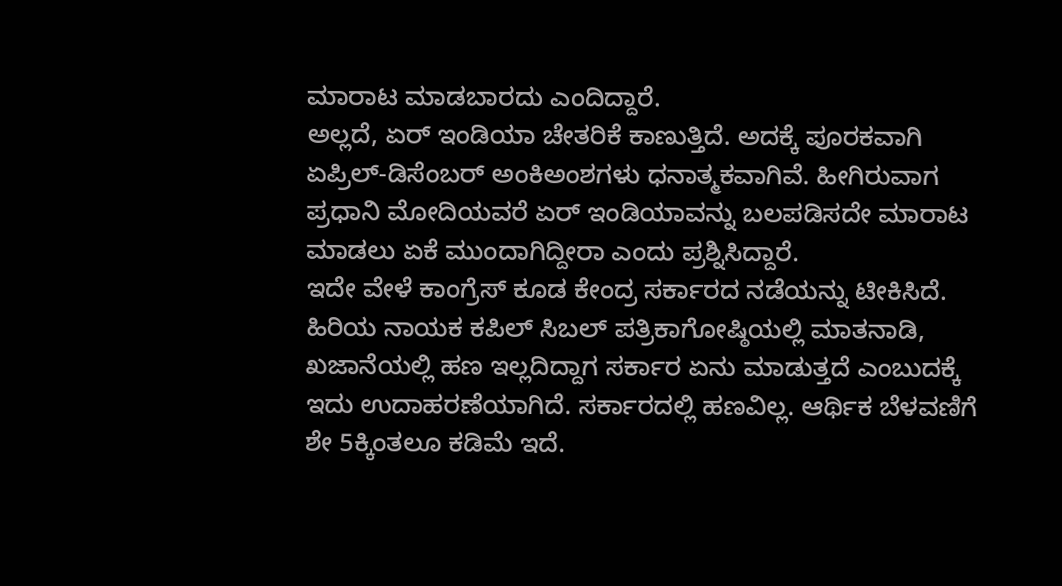ಮಾರಾಟ ಮಾಡಬಾರದು ಎಂದಿದ್ದಾರೆ.
ಅಲ್ಲದೆ, ಏರ್ ಇಂಡಿಯಾ ಚೇತರಿಕೆ ಕಾಣುತ್ತಿದೆ. ಅದಕ್ಕೆ ಪೂರಕವಾಗಿ ಏಪ್ರಿಲ್-ಡಿಸೆಂಬರ್ ಅಂಕಿಅಂಶಗಳು ಧನಾತ್ಮಕವಾಗಿವೆ. ಹೀಗಿರುವಾಗ ಪ್ರಧಾನಿ ಮೋದಿಯವರೆ ಏರ್ ಇಂಡಿಯಾವನ್ನು ಬಲಪಡಿಸದೇ ಮಾರಾಟ ಮಾಡಲು ಏಕೆ ಮುಂದಾಗಿದ್ದೀರಾ ಎಂದು ಪ್ರಶ್ನಿಸಿದ್ದಾರೆ.
ಇದೇ ವೇಳೆ ಕಾಂಗ್ರೆಸ್ ಕೂಡ ಕೇಂದ್ರ ಸರ್ಕಾರದ ನಡೆಯನ್ನು ಟೀಕಿಸಿದೆ. ಹಿರಿಯ ನಾಯಕ ಕಪಿಲ್ ಸಿಬಲ್ ಪತ್ರಿಕಾಗೋಷ್ಠಿಯಲ್ಲಿ ಮಾತನಾಡಿ, ಖಜಾನೆಯಲ್ಲಿ ಹಣ ಇಲ್ಲದಿದ್ದಾಗ ಸರ್ಕಾರ ಏನು ಮಾಡುತ್ತದೆ ಎಂಬುದಕ್ಕೆ ಇದು ಉದಾಹರಣೆಯಾಗಿದೆ. ಸರ್ಕಾರದಲ್ಲಿ ಹಣವಿಲ್ಲ. ಆರ್ಥಿಕ ಬೆಳವಣಿಗೆ ಶೇ 5ಕ್ಕಿಂತಲೂ ಕಡಿಮೆ ಇದೆ.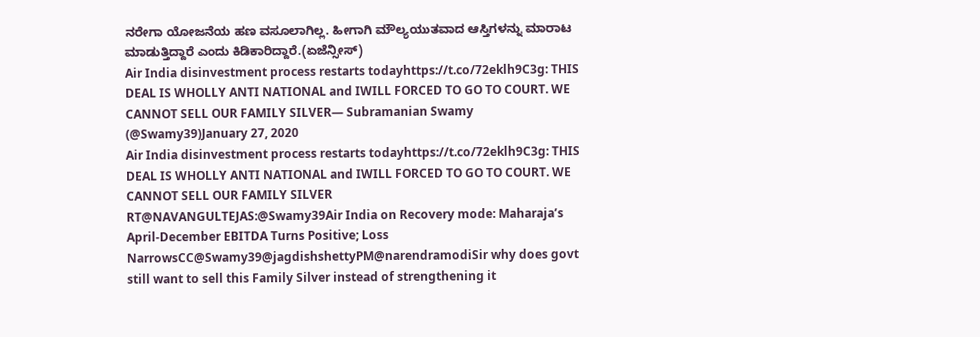ನರೇಗಾ ಯೋಜನೆಯ ಹಣ ವಸೂಲಾಗಿಲ್ಲ. ಹೀಗಾಗಿ ಮೌಲ್ಯಯುತವಾದ ಆಸ್ತಿಗಳನ್ನು ಮಾರಾಟ ಮಾಡುತ್ತಿದ್ದಾರೆ ಎಂದು ಕಿಡಿಕಾರಿದ್ದಾರೆ.(ಏಜೆನ್ಸೀಸ್)
Air India disinvestment process restarts todayhttps://t.co/72eklh9C3g: THIS DEAL IS WHOLLY ANTI NATIONAL and IWILL FORCED TO GO TO COURT. WE CANNOT SELL OUR FAMILY SILVER— Subramanian Swamy (@Swamy39)January 27, 2020
Air India disinvestment process restarts todayhttps://t.co/72eklh9C3g: THIS DEAL IS WHOLLY ANTI NATIONAL and IWILL FORCED TO GO TO COURT. WE CANNOT SELL OUR FAMILY SILVER
RT@NAVANGULTEJAS:@Swamy39Air India on Recovery mode: Maharaja’s April-December EBITDA Turns Positive; Loss NarrowsCC@Swamy39@jagdishshettyPM@narendramodiSir why does govt still want to sell this Family Silver instead of strengthening it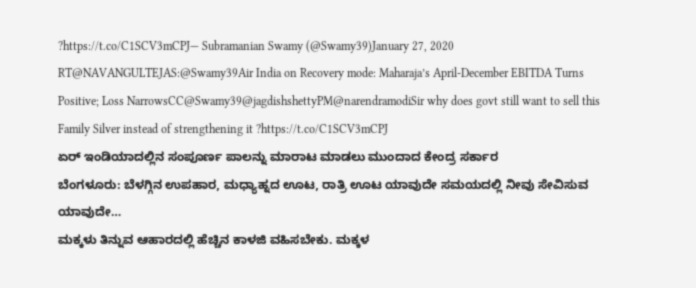?https://t.co/C1SCV3mCPJ— Subramanian Swamy (@Swamy39)January 27, 2020
RT@NAVANGULTEJAS:@Swamy39Air India on Recovery mode: Maharaja’s April-December EBITDA Turns Positive; Loss NarrowsCC@Swamy39@jagdishshettyPM@narendramodiSir why does govt still want to sell this Family Silver instead of strengthening it ?https://t.co/C1SCV3mCPJ
ಏರ್ ಇಂಡಿಯಾದಲ್ಲಿನ ಸಂಪೂರ್ಣ ಪಾಲನ್ನು ಮಾರಾಟ ಮಾಡಲು ಮುಂದಾದ ಕೇಂದ್ರ ಸರ್ಕಾರ
ಬೆಂಗಳೂರು: ಬೆಳಗ್ಗಿನ ಉಪಹಾರ, ಮಧ್ಯಾಹ್ನದ ಊಟ, ರಾತ್ರಿ ಊಟ ಯಾವುದೇ ಸಮಯದಲ್ಲಿ ನೀವು ಸೇವಿಸುವ ಯಾವುದೇ…
ಮಕ್ಕಳು ತಿನ್ನುವ ಆಹಾರದಲ್ಲಿ ಹೆಚ್ಚಿನ ಕಾಳಜಿ ವಹಿಸಬೇಕು. ಮಕ್ಕಳ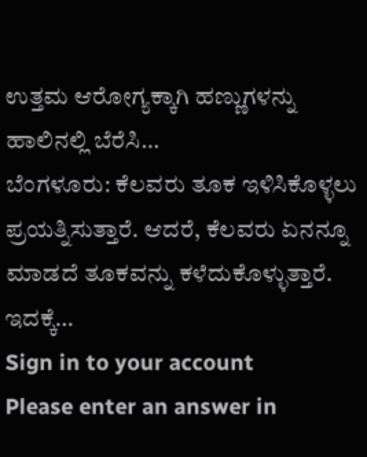ಉತ್ತಮ ಆರೋಗ್ಯಕ್ಕಾಗಿ ಹಣ್ಣುಗಳನ್ನು ಹಾಲಿನಲ್ಲಿ ಬೆರೆಸಿ…
ಬೆಂಗಳೂರು: ಕೆಲವರು ತೂಕ ಇಳಿಸಿಕೊಳ್ಳಲು ಪ್ರಯತ್ನಿಸುತ್ತಾರೆ. ಆದರೆ, ಕೆಲವರು ಏನನ್ನೂ ಮಾಡದೆ ತೂಕವನ್ನು ಕಳೆದುಕೊಳ್ಳುತ್ತಾರೆ. ಇದಕ್ಕೆ…
Sign in to your account
Please enter an answer in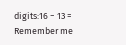digits:16 − 13 =
Remember me